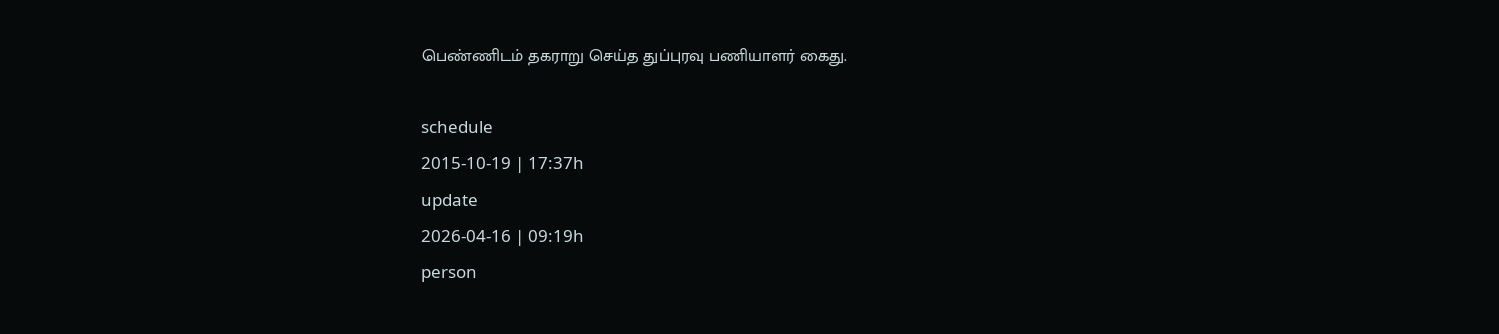பெண்ணிடம் தகராறு செய்த துப்புரவு பணியாளர் கைது.

schedule
2015-10-19 | 17:37h
update
2026-04-16 | 09:19h
person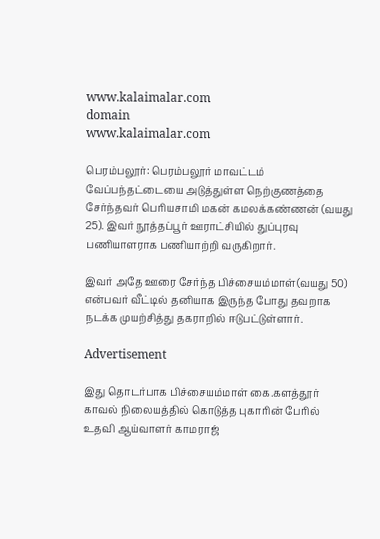www.kalaimalar.com
domain
www.kalaimalar.com

பெரம்பலூர்: பெரம்பலூர் மாவட்டம் வேப்பந்தட்டையை அடுத்துள்ள நெற்குணத்தை சேர்ந்தவர் பெரியசாமி மகன் கமலக்கண்ணன் (வயது 25). இவர் நூத்தப்பூர் ஊராட்சியில் துப்புரவு பணியாளராக பணியாற்றி வருகிறார்.

இவர் அதே ஊரை சேர்ந்த பிச்சையம்மாள்(வயது 50) என்பவர் வீட்டில் தனியாக இருந்த போது தவறாக நடக்க முயற்சித்து தகராறில் ஈடுபட்டுள்ளார்.

Advertisement

இது தொடர்பாக பிச்சையம்மாள் கை.களத்தூர் காவல் நிலையத்தில் கொடுத்த புகாரின் பேரில் உதவி ஆய்வாளர் காமராஜ்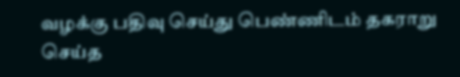வழக்கு பதிவு செய்து பெண்ணிடம் தகராறு செய்த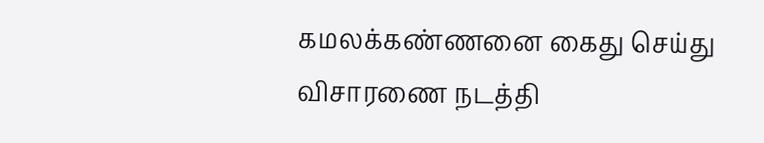கமலக்கண்ணனை கைது செய்து விசாரணை நடத்தி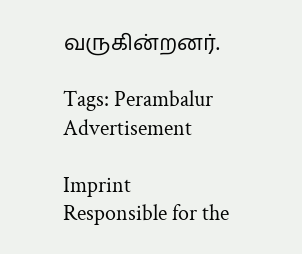வருகின்றனர்.

Tags: Perambalur
Advertisement

Imprint
Responsible for the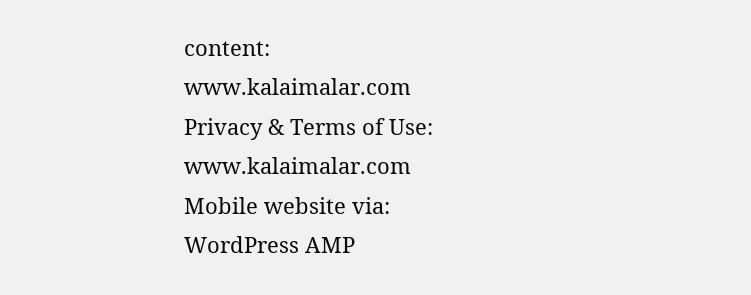content:
www.kalaimalar.com
Privacy & Terms of Use:
www.kalaimalar.com
Mobile website via:
WordPress AMP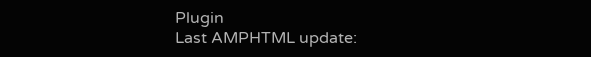Plugin
Last AMPHTML update: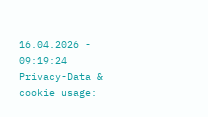16.04.2026 - 09:19:24
Privacy-Data & cookie usage: